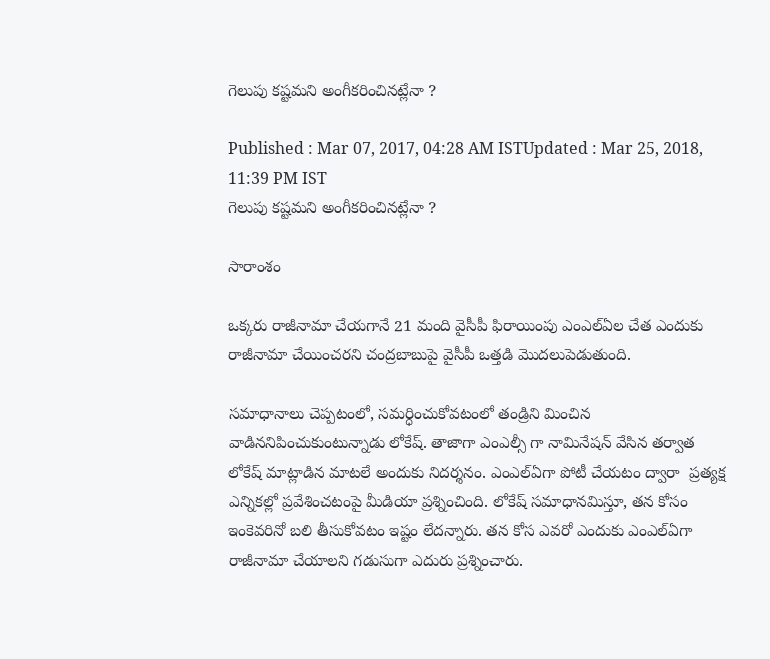గెలుపు కష్టమని అంగీకరించినట్లేనా ?

Published : Mar 07, 2017, 04:28 AM ISTUpdated : Mar 25, 2018, 11:39 PM IST
గెలుపు కష్టమని అంగీకరించినట్లేనా ?

సారాంశం

ఒక్కరు రాజీనామా చేయగానే 21 మంది వైసీపీ ఫిరాయింపు ఎంఎల్ఏల చేత ఎందుకు రాజీనామా చేయించరని చంద్రబాబుపై వైసీపీ ఒత్తడి మొదలుపెడుతుంది.

సమాధానాలు చెప్పటంలో, సమర్ధించుకోవటంలో తండ్రిని మించిన వాడిననిపించుకుంటున్నాడు లోకేష్. తాజాగా ఎంఎల్సీ గా నామినేషన్ వేసిన తర్వాత లోకేష్ మాట్లాడిన మాటలే అందుకు నిదర్శనం. ఎంఎల్ఏగా పోటీ చేయటం ద్వారా  ప్రత్యక్ష ఎన్నికల్లో ప్రవేశించటంపై మీడియా ప్రశ్నించింది. లోకేష్ సమాధానమిస్తూ, తన కోసం ఇంకెవరినో బలి తీసుకోవటం ఇష్టం లేదన్నారు. తన కోస ఎవరో ఎందుకు ఎంఎల్ఏగా రాజీనామా చేయాలని గడుసుగా ఎదురు ప్రశ్నించారు.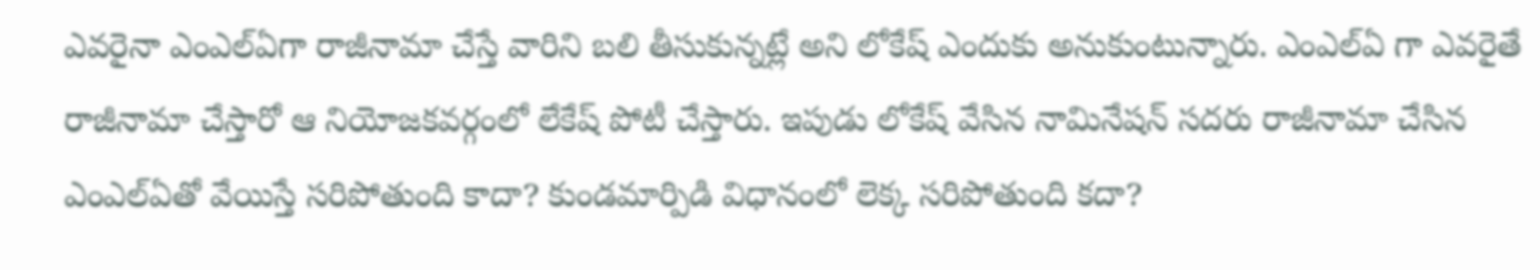ఎవరైనా ఎంఎల్ఏగా రాజీనామా చేస్తే వారిని బలి తీసుకున్నట్లే అని లోకేష్ ఎందుకు అనుకుంటున్నారు. ఎంఎల్ఏ గా ఎవరైతే రాజీనామా చేస్తారో ఆ నియోజకవర్గంలో లేకేష్ పోటీ చేస్తారు. ఇపుడు లోకేష్ వేసిన నామినేషన్ సదరు రాజీనామా చేసిన ఎంఎల్ఏతో వేయిస్తే సరిపోతుంది కాదా? కుండమార్పిడి విధానంలో లెక్క సరిపోతుంది కదా?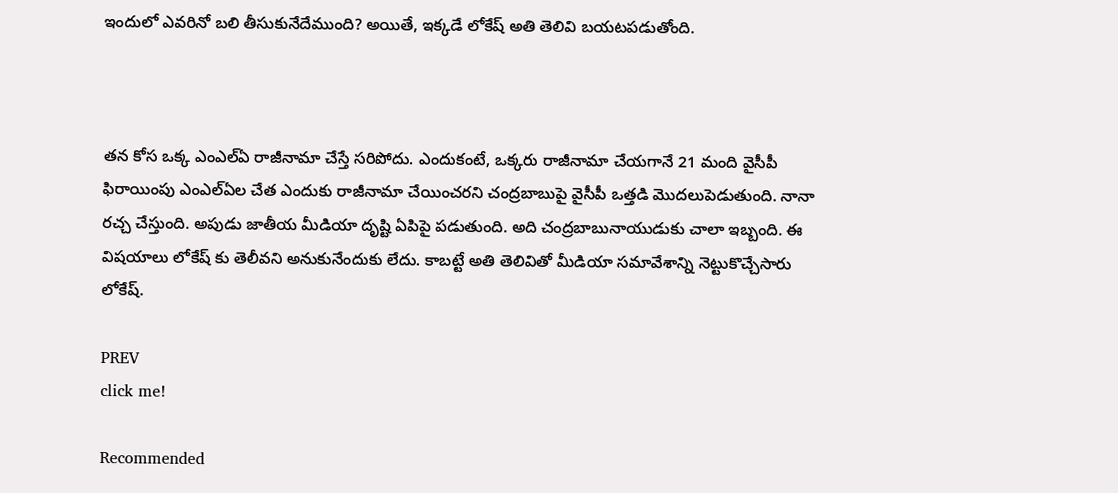ఇందులో ఎవరినో బలి తీసుకునేదేముంది? అయితే, ఇక్కడే లోకేష్ అతి తెలివి బయటపడుతోంది.



తన కోస ఒక్క ఎంఎల్ఏ రాజీనామా చేస్తే సరిపోదు. ఎందుకంటే, ఒక్కరు రాజీనామా చేయగానే 21 మంది వైసీపీ ఫిరాయింపు ఎంఎల్ఏల చేత ఎందుకు రాజీనామా చేయించరని చంద్రబాబుపై వైసీపీ ఒత్తడి మొదలుపెడుతుంది. నానా రచ్చ చేస్తుంది. అపుడు జాతీయ మీడియా దృష్టి ఏపిపై పడుతుంది. అది చంద్రబాబునాయుడుకు చాలా ఇబ్బంది. ఈ విషయాలు లోకేష్ కు తెలీవని అనుకునేందుకు లేదు. కాబట్టే అతి తెలివితో మీడియా సమావేశాన్ని నెట్టుకొచ్చేసారు లోకేష్.

PREV
click me!

Recommended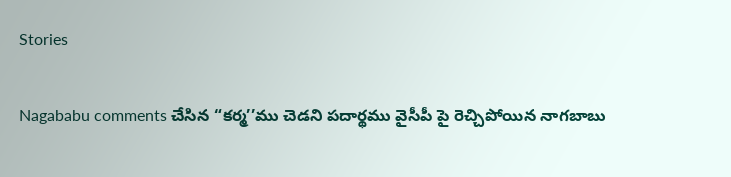Stories

Nagababu comments చేసిన “కర్మ’’ము చెడని పదార్థము వైసీపీ పై రెచ్చిపోయిన నాగబాబు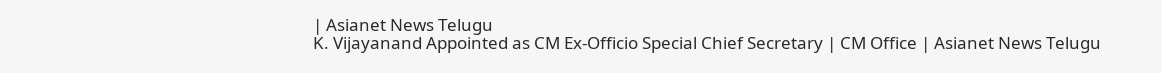| Asianet News Telugu
K. Vijayanand Appointed as CM Ex-Officio Special Chief Secretary | CM Office | Asianet News Telugu